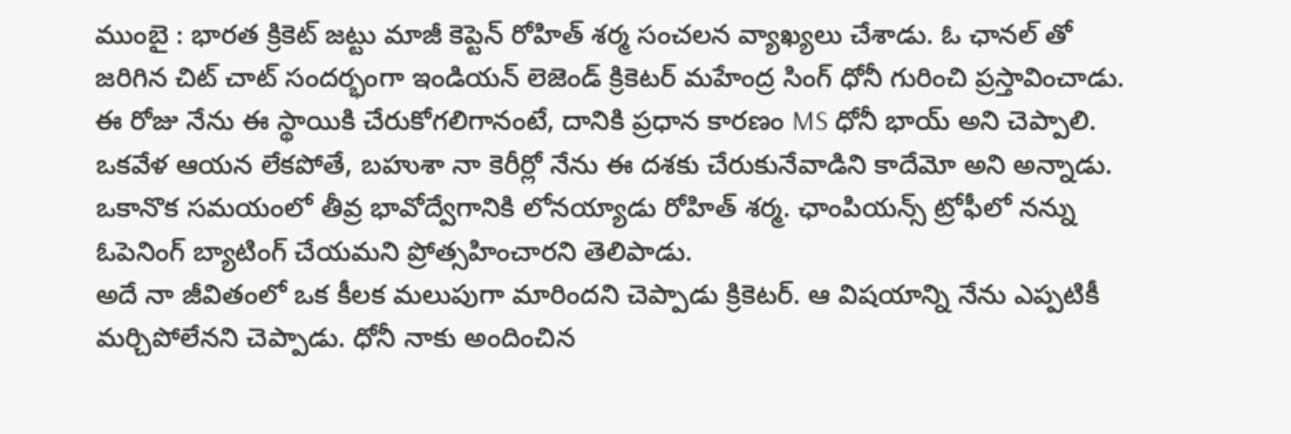ముంబై : భారత క్రికెట్ జట్టు మాజీ కెప్టెన్ రోహిత్ శర్మ సంచలన వ్యాఖ్యలు చేశాడు. ఓ ఛానల్ తో జరిగిన చిట్ చాట్ సందర్భంగా ఇండియన్ లెజెండ్ క్రికెటర్ మహేంద్ర సింగ్ ధోనీ గురించి ప్రస్తావించాడు. ఈ రోజు నేను ఈ స్థాయికి చేరుకోగలిగానంటే, దానికి ప్రధాన కారణం MS ధోనీ భాయ్ అని చెప్పాలి. ఒకవేళ ఆయన లేకపోతే, బహుశా నా కెరీర్లో నేను ఈ దశకు చేరుకునేవాడిని కాదేమో అని అన్నాడు. ఒకానొక సమయంలో తీవ్ర భావోద్వేగానికి లోనయ్యాడు రోహిత్ శర్మ. ఛాంపియన్స్ ట్రోఫీలో నన్ను ఓపెనింగ్ బ్యాటింగ్ చేయమని ప్రోత్సహించారని తెలిపాడు.
అదే నా జీవితంలో ఒక కీలక మలుపుగా మారిందని చెప్పాడు క్రికెటర్. ఆ విషయాన్ని నేను ఎప్పటికీ మర్చిపోలేనని చెప్పాడు. ధోనీ నాకు అందించిన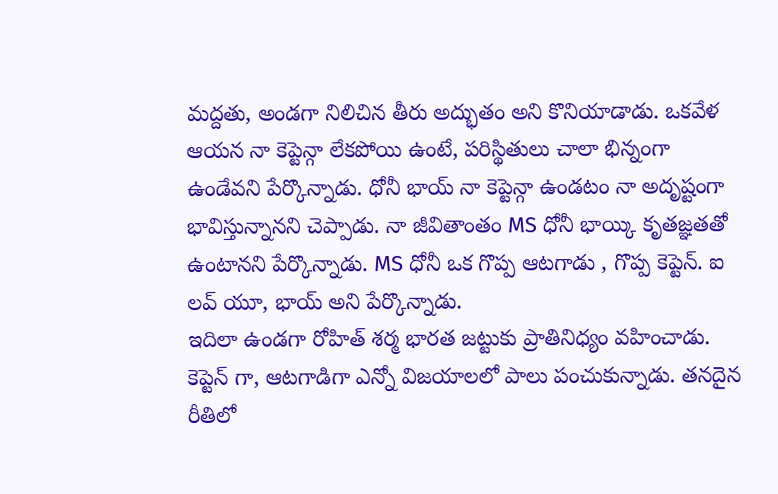మద్దతు, అండగా నిలిచిన తీరు అద్భుతం అని కొనియాడాడు. ఒకవేళ ఆయన నా కెప్టెన్గా లేకపోయి ఉంటే, పరిస్థితులు చాలా భిన్నంగా ఉండేవని పేర్కొన్నాడు. ధోనీ భాయ్ నా కెప్టెన్గా ఉండటం నా అదృష్టంగా భావిస్తున్నానని చెప్పాడు. నా జీవితాంతం MS ధోనీ భాయ్కి కృతజ్ఞతతో ఉంటానని పేర్కొన్నాడు. MS ధోనీ ఒక గొప్ప ఆటగాడు , గొప్ప కెప్టెన్. ఐ లవ్ యూ, భాయ్ అని పేర్కొన్నాడు.
ఇదిలా ఉండగా రోహిత్ శర్మ భారత జట్టుకు ప్రాతినిధ్యం వహించాడు. కెప్టెన్ గా, ఆటగాడిగా ఎన్నో విజయాలలో పాలు పంచుకున్నాడు. తనదైన రీతిలో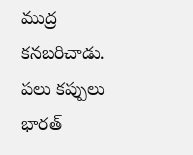ముద్ర కనబరిచాడు. పలు కప్పులు భారత్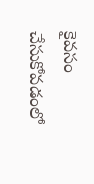కైవసం చేసుకోవడంలో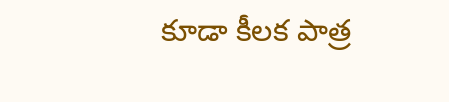కూడా కీలక పాత్ర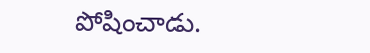పోషించాడు.